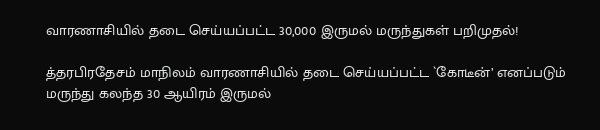வாரணாசியில் தடை செய்யப்பட்ட 30,000 இருமல் மருந்துகள் பறிமுதல்!

த்தரபிரதேசம் மாநிலம் வாரணாசியில் தடை செய்யப்பட்ட `கோடீன்’ எனப்படும் மருந்து கலந்த 30 ஆயிரம் இருமல்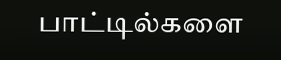பாட்டில்களை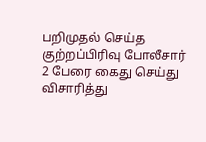பறிமுதல் செய்த குற்றப்பிரிவு போலீசார் 2 பேரை கைது செய்து விசாரித்து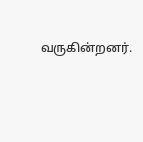வருகின்றனர்.